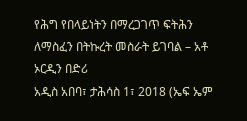የሕግ የበላይነትን በማረጋገጥ ፍትሕን ለማስፈን በትኩረት መስራት ይገባል – አቶ ኦርዲን በድሪ
አዲስ አበባ፣ ታሕሳስ 1፣ 2018 (ኤፍ ኤም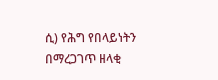ሲ) የሕግ የበላይነትን በማረጋገጥ ዘላቂ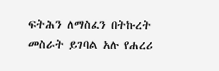ፍትሕን ለማስፈን በትኩረት መስራት ይገባል አሉ የሐረሪ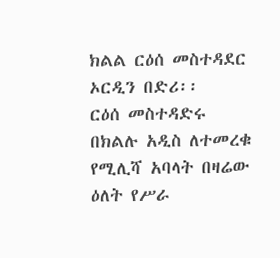ክልል ርዕሰ መስተዳደር ኦርዲን በድሪ፡፡
ርዕሰ መስተዳድሩ በክልሉ አዲስ ለተመረቁ የሚሊሻ አባላት በዛሬው ዕለት የሥራ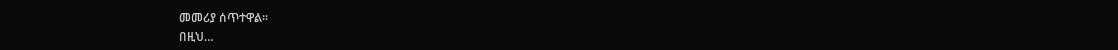መመሪያ ሰጥተዋል፡፡
በዚህ…